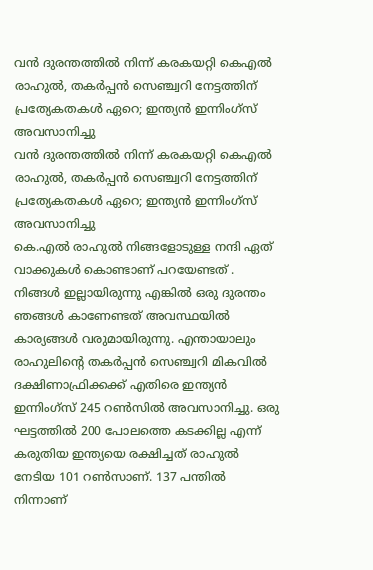വൻ ദുരന്തത്തിൽ നിന്ന് കരകയറ്റി കെഎൽ രാഹുൽ, തകർപ്പൻ സെഞ്ച്വറി നേട്ടത്തിന് പ്രത്യേകതകൾ ഏറെ; ഇന്ത്യൻ ഇന്നിംഗ്സ് അവസാനിച്ചു
വൻ ദുരന്തത്തിൽ നിന്ന് കരകയറ്റി കെഎൽ രാഹുൽ, തകർപ്പൻ സെഞ്ച്വറി നേട്ടത്തിന് പ്രത്യേകതകൾ ഏറെ; ഇന്ത്യൻ ഇന്നിംഗ്സ് അവസാനിച്ചു
കെ.എൽ രാഹുൽ നിങ്ങളോടുള്ള നന്ദി ഏത് വാക്കുകൾ കൊണ്ടാണ് പറയേണ്ടത് . നിങ്ങൾ ഇല്ലായിരുന്നു എങ്കിൽ ഒരു ദുരന്തം ഞങ്ങൾ കാണേണ്ടത് അവസ്ഥയിൽ കാര്യങ്ങൾ വരുമായിരുന്നു. എന്തായാലും രാഹുലിന്റെ തകർപ്പൻ സെഞ്ച്വറി മികവിൽ ദക്ഷിണാഫ്രിക്കക്ക് എതിരെ ഇന്ത്യൻ ഇന്നിംഗ്സ് 245 റൺസിൽ അവസാനിച്ചു. ഒരു ഘട്ടത്തിൽ 200 പോലത്തെ കടക്കില്ല എന്ന് കരുതിയ ഇന്ത്യയെ രക്ഷിച്ചത് രാഹുൽ നേടിയ 101 റൺസാണ്. 137 പന്തിൽ നിന്നാണ്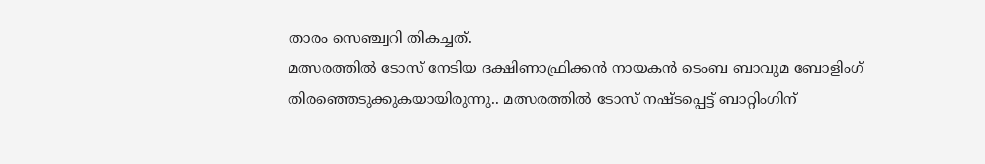താരം സെഞ്ച്വറി തികച്ചത്.
മത്സരത്തിൽ ടോസ് നേടിയ ദക്ഷിണാഫ്രിക്കൻ നായകൻ ടെംബ ബാവുമ ബോളിംഗ് തിരഞ്ഞെടുക്കുകയായിരുന്നു.. മത്സരത്തിൽ ടോസ് നഷ്ടപ്പെട്ട് ബാറ്റിംഗിന്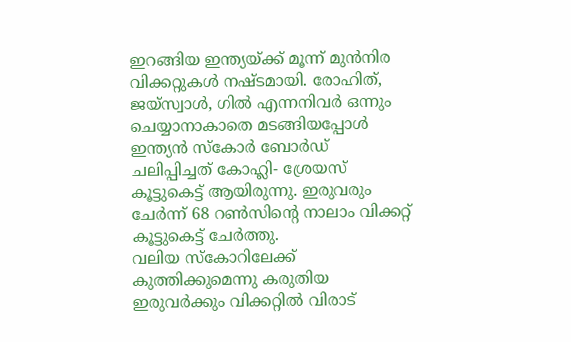ഇറങ്ങിയ ഇന്ത്യയ്ക്ക് മൂന്ന് മുൻനിര വിക്കറ്റുകൾ നഷ്ടമായി. രോഹിത്, ജയ്സ്വാൾ, ഗിൽ എന്നനിവർ ഒന്നും ചെയ്യാനാകാതെ മടങ്ങിയപ്പോൾ ഇന്ത്യൻ സ്കോർ ബോർഡ് ചലിപ്പിച്ചത് കോഹ്ലി- ശ്രേയസ് കൂട്ടുകെട്ട് ആയിരുന്നു. ഇരുവരും ചേർന്ന് 68 റൺസിന്റെ നാലാം വിക്കറ്റ് കൂട്ടുകെട്ട് ചേർത്തു.
വലിയ സ്കോറിലേക്ക് കുത്തിക്കുമെന്നു കരുതിയ ഇരുവർക്കും വിക്കറ്റിൽ വിരാട്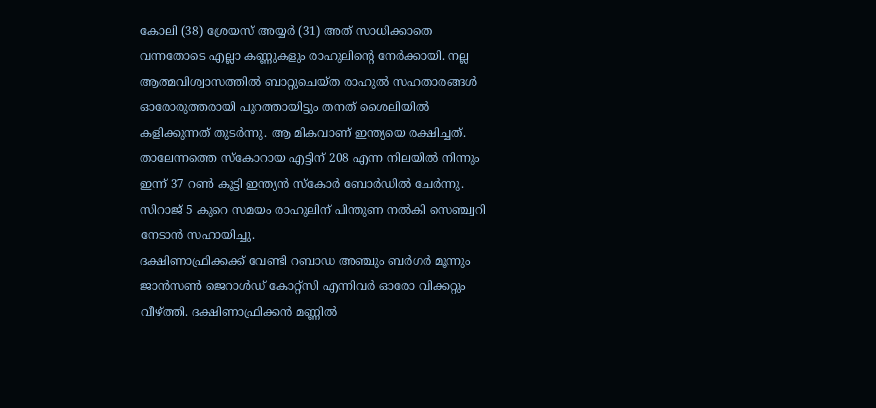കോലി (38) ശ്രേയസ് അയ്യർ (31) അത് സാധിക്കാതെ വന്നതോടെ എല്ലാ കണ്ണുകളും രാഹുലിന്റെ നേർക്കായി. നല്ല ആത്മവിശ്വാസത്തിൽ ബാറ്റുചെയ്ത രാഹുൽ സഹതാരങ്ങൾ ഓരോരുത്തരായി പുറത്തായിട്ടും തനത് ശൈലിയിൽ കളിക്കുന്നത് തുടർന്നു. ആ മികവാണ് ഇന്ത്യയെ രക്ഷിച്ചത്. താലേന്നത്തെ സ്കോറായ എട്ടിന് 208 എന്ന നിലയിൽ നിന്നും ഇന്ന് 37 റൺ കൂട്ടി ഇന്ത്യൻ സ്കോർ ബോർഡിൽ ചേർന്നു. സിറാജ് 5 കുറെ സമയം രാഹുലിന് പിന്തുണ നൽകി സെഞ്ച്വറി നേടാൻ സഹായിച്ചു.
ദക്ഷിണാഫ്രിക്കക്ക് വേണ്ടി റബാഡ അഞ്ചും ബർഗർ മൂന്നും ജാൻസൺ ജെറാൾഡ് കോറ്റ്സി എന്നിവർ ഓരോ വിക്കറ്റും വീഴ്ത്തി. ദക്ഷിണാഫ്രിക്കൻ മണ്ണിൽ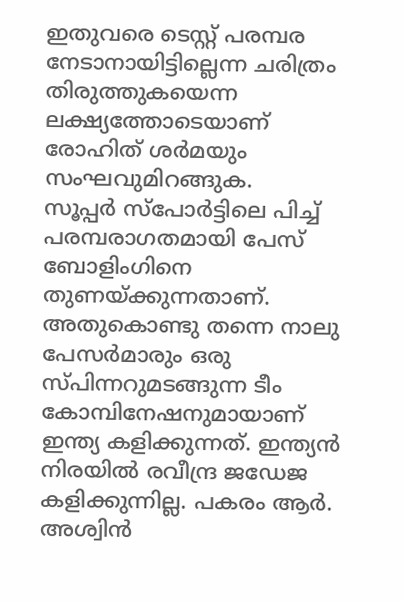ഇതുവരെ ടെസ്റ്റ് പരമ്പര നേടാനായിട്ടില്ലെന്ന ചരിത്രം തിരുത്തുകയെന്ന ലക്ഷ്യത്തോടെയാണ് രോഹിത് ശർമയും സംഘവുമിറങ്ങുക.
സൂപ്പർ സ്പോർട്ടിലെ പിച്ച് പരമ്പരാഗതമായി പേസ് ബോളിംഗിനെ തുണയ്ക്കുന്നതാണ്. അതുകൊണ്ടു തന്നെ നാലു പേസർമാരും ഒരു സ്പിന്നറുമടങ്ങുന്ന ടീം കോമ്പിനേഷനുമായാണ് ഇന്ത്യ കളിക്കുന്നത്. ഇന്ത്യൻ നിരയിൽ രവീന്ദ്ര ജഡേജ കളിക്കുന്നില്ല. പകരം ആർ. അശ്വിൻ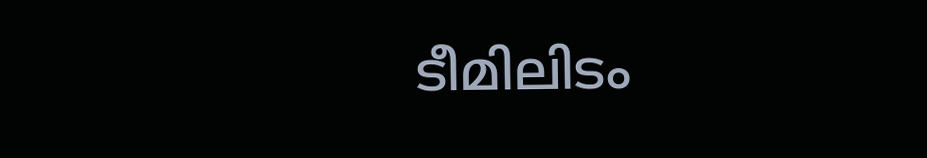ടീമിലിടം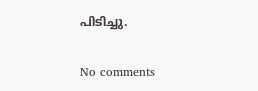പിടിച്ചു.

No comments